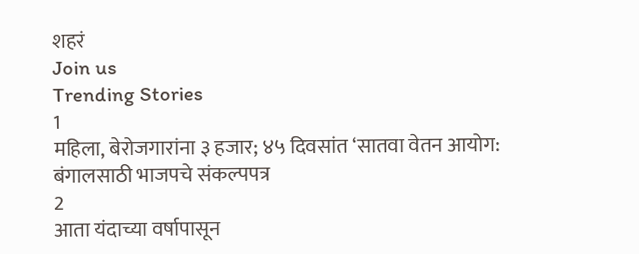शहरं
Join us
Trending Stories
1
महिला, बेरोजगारांना ३ हजार; ४५ दिवसांत ‘सातवा वेतन आयोग: बंगालसाठी भाजपचे संकल्पपत्र
2
आता यंदाच्या वर्षापासून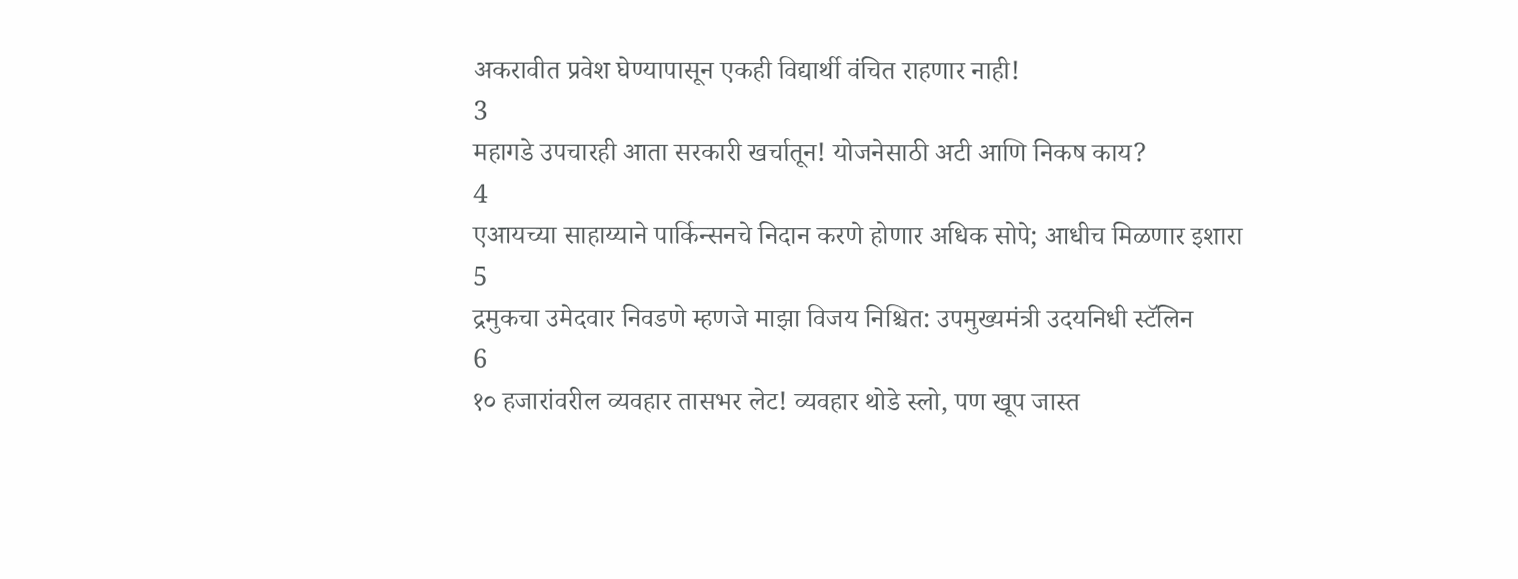अकरावीत प्रवेश घेण्यापासून एकही विद्यार्थी वंचित राहणार नाही!
3
महागडे उपचारही आता सरकारी खर्चातून! योजनेसाठी अटी आणि निकष काय?
4
एआयच्या साहाय्याने पार्किन्सनचे निदान करणे होणार अधिक सोपे; आधीच मिळणार इशारा
5
द्रमुकचा उमेदवार निवडणे म्हणजे माझा विजय निश्चित: उपमुख्यमंत्री उदयनिधी स्टॅलिन
6
१० हजारांवरील व्यवहार तासभर लेट! व्यवहार थोडे स्लो, पण खूप जास्त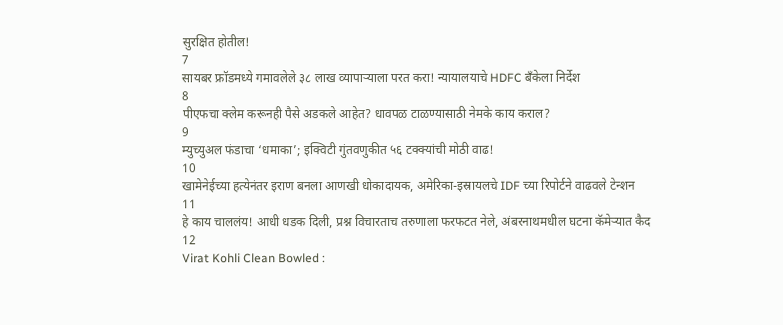सुरक्षित होतील!
7
सायबर फ्रॉडमध्ये गमावलेले ३८ लाख व्यापाऱ्याला परत करा! न्यायालयाचे HDFC बँकेला निर्देश
8
पीएफचा क्लेम करूनही पैसे अडकले आहेत? धावपळ टाळण्यासाठी नेमके काय कराल?
9
म्युच्युअल फंडाचा ‘धमाका’; इक्विटी गुंतवणुकीत ५६ टक्क्यांची मोठी वाढ!
10
खामेनेईच्या हत्येनंतर इराण बनला आणखी धोकादायक, अमेरिका-इस्रायलचे IDF च्या रिपोर्टने वाढवले टेन्शन
11
हे काय चाललंय! आधी धडक दिली, प्रश्न विचारताच तरुणाला फरफटत नेले, अंबरनाथमधील घटना कॅमेऱ्यात कैद
12
Virat Kohli Clean Bowled :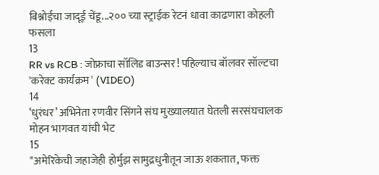बिश्नोईचा जादूई चेंडू...२०० च्या स्ट्राईक रेटनं धावा काढणारा कोहली फसला
13
RR vs RCB : जोफ्राचा सॉलिड बाउन्सर! पहिल्याच बॉलवर सॉल्टचा 'करेक्ट कार्यक्रम' (VIDEO)
14
‘धुरंधर’ अभिनेता रणवीर सिंगने संघ मुख्यालयात घेतली सरसंघचालक मोहन भागवत यांची भेट
15
"अमेरिकेची जहाजेही होर्मुझ सामुद्रधुनीतून जाऊ शकतात, फक्त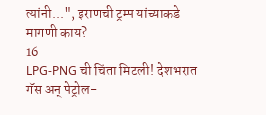त्यांनी...", इराणची ट्रम्प यांच्याकडे मागणी काय?
16
LPG-PNG ची चिंता मिटली! देशभरात गॅस अन् पेट्रोल-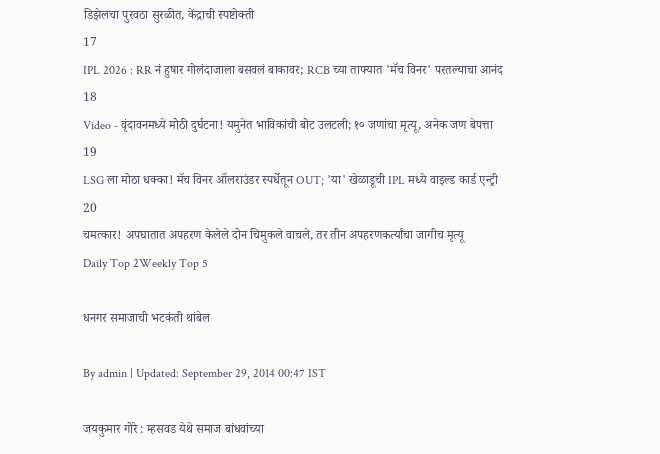डिझेलचा पुरवठा सुरळीत, केंद्राची स्पष्टोक्ती
17
IPL 2026 : RR नं हुषार गोलंदाजाला बसवलं बाकावर; RCB च्या ताफ्यात 'मॅच विनर' परतल्याचा आनंद
18
Video - वृंदावनमध्ये मोठी दुर्घटना! यमुनेत भाविकांची बोट उलटली; १० जणांचा मृत्यू, अनेक जण बेपत्ता
19
LSG ला मोठा धक्का! मॅच विनर ऑलराउंडर स्पर्धेतून OUT; 'या' खेळाडूची IPL मध्ये वाइल्ड कार्ड एन्ट्री
20
चमत्कार! अपघातात अपहरण केलेले दोन चिमुकले वाचले, तर तीन अपहरणकर्त्यांचा जागीच मृत्यू
Daily Top 2Weekly Top 5

धनगर समाजाची भटकंती थांबेल

By admin | Updated: September 29, 2014 00:47 IST

जयकुमार गोरे : म्हसवड येथे समाज बांधवांच्या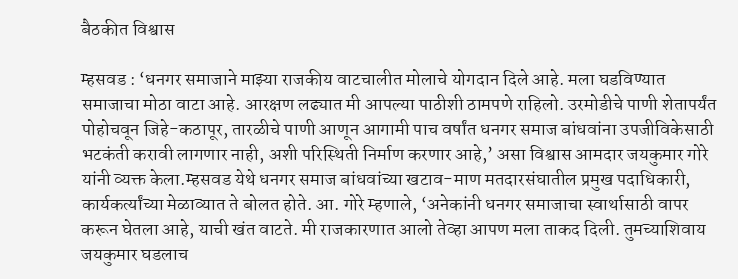बैठकीत विश्वास

म्हसवड : ‘धनगर समाजाने माझ्या राजकीय वाटचालीत मोलाचे योगदान दिले आहे. मला घडविण्यात समाजाचा मोठा वाटा आहे. आरक्षण लढ्यात मी आपल्या पाठीशी ठामपणे राहिलो. उरमोडीचे पाणी शेतापर्यंत पोहोचवून जिहे-कठापूर, तारळीचे पाणी आणून आगामी पाच वर्षांत धनगर समाज बांधवांना उपजीविकेसाठी भटकंती करावी लागणार नाही, अशी परिस्थिती निर्माण करणार आहे,’ असा विश्वास आमदार जयकुमार गोरे यांनी व्यक्त केला.म्हसवड येथे धनगर समाज बांधवांच्या खटाव-माण मतदारसंघातील प्रमुख पदाधिकारी, कार्यकर्त्यांच्या मेळाव्यात ते बोलत होते. आ. गोरे म्हणाले, ‘अनेकांनी धनगर समाजाचा स्वार्थासाठी वापर करून घेतला आहे, याची खंत वाटते. मी राजकारणात आलो तेव्हा आपण मला ताकद दिली. तुमच्याशिवाय जयकुमार घडलाच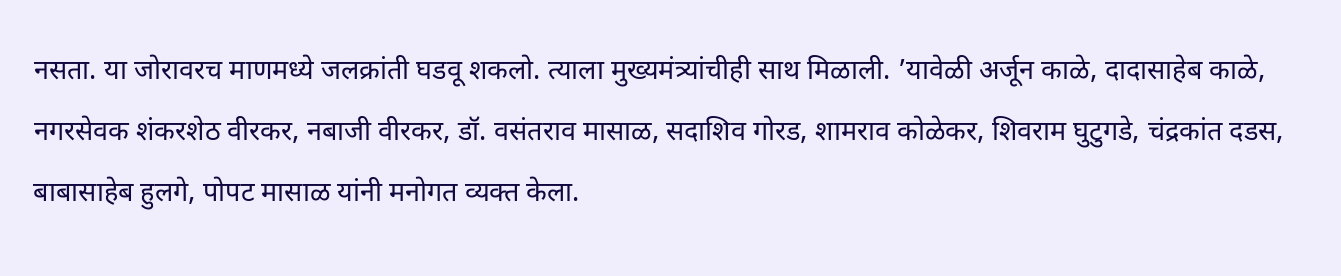नसता. या जोरावरच माणमध्ये जलक्रांती घडवू शकलो. त्याला मुख्यमंत्र्यांचीही साथ मिळाली. ’यावेळी अर्जून काळे, दादासाहेब काळे, नगरसेवक शंकरशेठ वीरकर, नबाजी वीरकर, डॉ. वसंतराव मासाळ, सदाशिव गोरड, शामराव कोळेकर, शिवराम घुटुगडे, चंद्रकांत दडस, बाबासाहेब हुलगे, पोपट मासाळ यांनी मनोगत व्यक्त केला.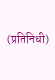(प्रतिनिधी)